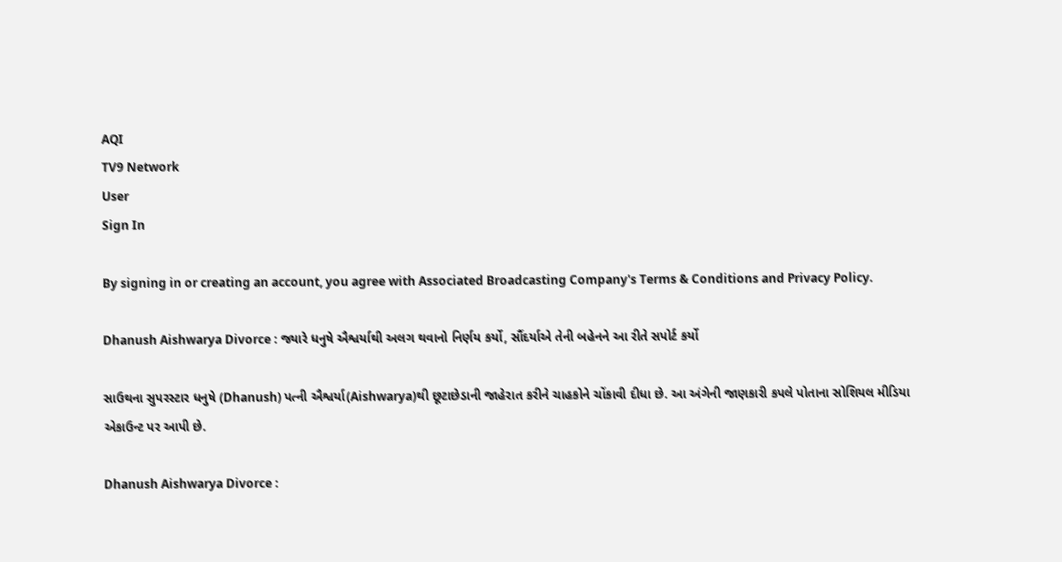AQI
TV9 Network
User
Sign In

By signing in or creating an account, you agree with Associated Broadcasting Company's Terms & Conditions and Privacy Policy.

Dhanush Aishwarya Divorce : જ્યારે ધનુષે ઐશ્વર્યાથી અલગ થવાનો નિર્ણય કર્યો, સૌંદર્યાએ તેની બહેનને આ રીતે સપોર્ટ કર્યો

સાઉથના સુપરસ્ટાર ધનુષે (Dhanush) પત્ની ઐશ્વર્યા(Aishwarya)થી છૂટાછેડાની જાહેરાત કરીને ચાહકોને ચોંકાવી દીધા છે. આ અંગેની જાણકારી કપલે પોતાના સોશિયલ મીડિયા એકાઉન્ટ પર આપી છે.

Dhanush Aishwarya Divorce :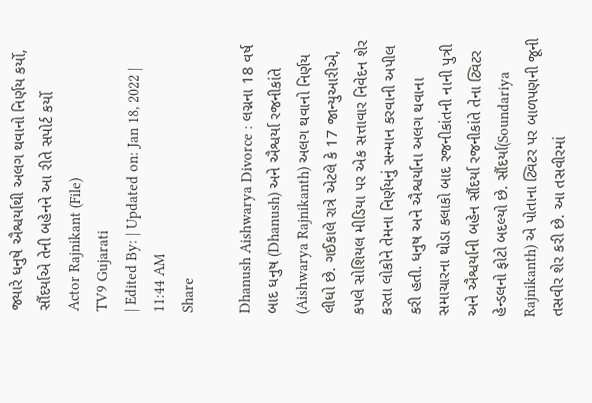જ્યારે ધનુષે ઐશ્વર્યાથી અલગ થવાનો નિર્ણય કર્યો, સૌંદર્યાએ તેની બહેનને આ રીતે સપોર્ટ કર્યો
Actor Rajnikant (File)
TV9 Gujarati
| Edited By: | Updated on: Jan 18, 2022 | 11:44 AM
Share

Dhanush Aishwarya Divorce : લગ્નના 18 વર્ષ બાદ ધનુષ (Dhanush) અને ઐશ્વર્યા રજનીકાંતે (Aishwarya Rajnikanth) અલગ થવાનો નિર્ણય લીધો છે. ગઈકાલે રાત્રે એટલે કે 17 જાન્યુઆરીએ, કપલે સોશિયલ મીડિયા પર એક સત્તાવાર નિવેદન શેર કરતા લોકોને તેમના નિર્ણયનું સન્માન કરવાની અપીલ કરી હતી. ધનુષ અને ઐશ્વર્યાના અલગ થવાના સમાચારના થોડા કલાકો બાદ રજનીકાંતની નાની પુત્રી અને ઐશ્વર્યાની બહેન સૌંદર્યા રજનીકાંતે તેના ટ્વિટર હેન્ડલનો ફોટો બદલ્યો છે. સૌંદર્યા(Soundariya Rajnikanth) એ પોતાના ટ્વિટર પર બાળપણની જૂની તસવીર શેર કરી છે. આ તસવીરમાં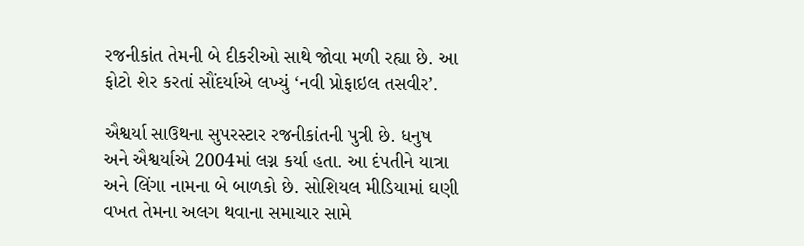રજનીકાંત તેમની બે દીકરીઓ સાથે જોવા મળી રહ્યા છે. આ ફોટો શેર કરતાં સૌંદર્યાએ લખ્યું ‘નવી પ્રોફાઇલ તસવીર’.

ઐશ્વર્યા સાઉથના સુપરસ્ટાર રજનીકાંતની પુત્રી છે. ધનુષ અને ઐશ્વર્યાએ 2004માં લગ્ન કર્યા હતા. આ દંપતીને યાત્રા અને લિંગા નામના બે બાળકો છે. સોશિયલ મીડિયામાં ઘણી વખત તેમના અલગ થવાના સમાચાર સામે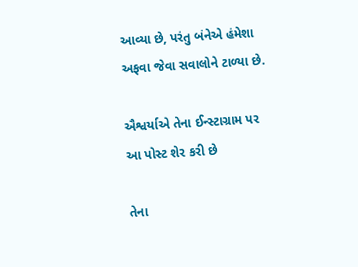આવ્યા છે, પરંતુ બંનેએ હંમેશા અફવા જેવા સવાલોને ટાળ્યા છે.

ઐશ્વર્યાએ તેના ઈન્સ્ટાગ્રામ પર આ પોસ્ટ શેર કરી છે

તેના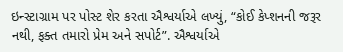ઇન્સ્ટાગ્રામ પર પોસ્ટ શેર કરતા ઐશ્વર્યાએ લખ્યું, “કોઈ કેપ્શનની જરૂર નથી, ફક્ત તમારો પ્રેમ અને સપોર્ટ”. ઐશ્વર્યાએ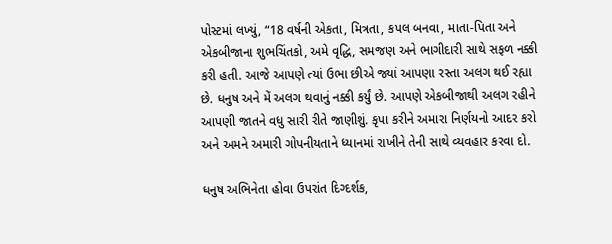પોસ્ટમાં લખ્યું, “18 વર્ષની એકતા, મિત્રતા, કપલ બનવા, માતા-પિતા અને એકબીજાના શુભચિંતકો, અમે વૃદ્ધિ, સમજણ અને ભાગીદારી સાથે સફળ નક્કી કરી હતી. આજે આપણે ત્યાં ઉભા છીએ જ્યાં આપણા રસ્તા અલગ થઈ રહ્યા છે. ધનુષ અને મેં અલગ થવાનું નક્કી કર્યું છે. આપણે એકબીજાથી અલગ રહીને આપણી જાતને વધુ સારી રીતે જાણીશું. કૃપા કરીને અમારા નિર્ણયનો આદર કરો અને અમને અમારી ગોપનીયતાને ધ્યાનમાં રાખીને તેની સાથે વ્યવહાર કરવા દો.

ધનુષ અભિનેતા હોવા ઉપરાંત દિગ્દર્શક,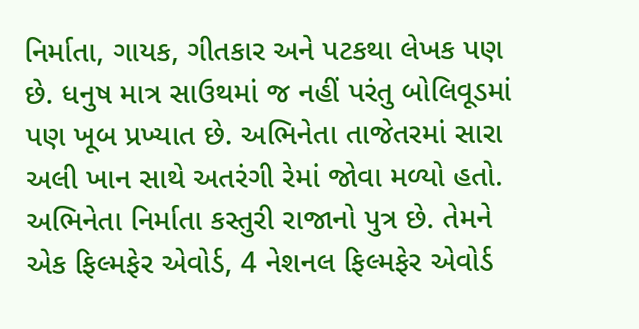નિર્માતા, ગાયક, ગીતકાર અને પટકથા લેખક પણ છે. ધનુષ માત્ર સાઉથમાં જ નહીં પરંતુ બોલિવૂડમાં પણ ખૂબ પ્રખ્યાત છે. અભિનેતા તાજેતરમાં સારા અલી ખાન સાથે અતરંગી રેમાં જોવા મળ્યો હતો. અભિનેતા નિર્માતા કસ્તુરી રાજાનો પુત્ર છે. તેમને એક ફિલ્મફેર એવોર્ડ, 4 નેશનલ ફિલ્મફેર એવોર્ડ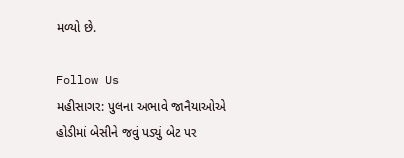મળ્યો છે.

Follow Us
મહીસાગર: પુલના અભાવે જાનૈયાઓએ હોડીમાં બેસીને જવું પડ્યું બેટ પર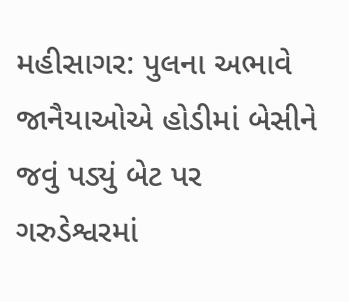મહીસાગર: પુલના અભાવે જાનૈયાઓએ હોડીમાં બેસીને જવું પડ્યું બેટ પર
ગરુડેશ્વરમાં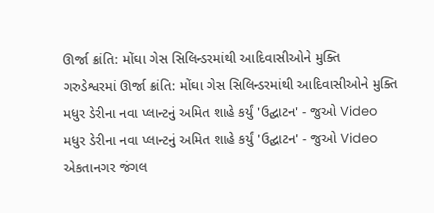ઊર્જા ક્રાંતિ: મોંઘા ગેસ સિલિન્ડરમાંથી આદિવાસીઓને મુક્તિ
ગરુડેશ્વરમાં ઊર્જા ક્રાંતિ: મોંઘા ગેસ સિલિન્ડરમાંથી આદિવાસીઓને મુક્તિ
મધુર ડેરીના નવા પ્લાન્ટનું અમિત શાહે કર્યું 'ઉદ્ઘાટન' - જુઓ Video
મધુર ડેરીના નવા પ્લાન્ટનું અમિત શાહે કર્યું 'ઉદ્ઘાટન' - જુઓ Video
એકતાનગર જંગલ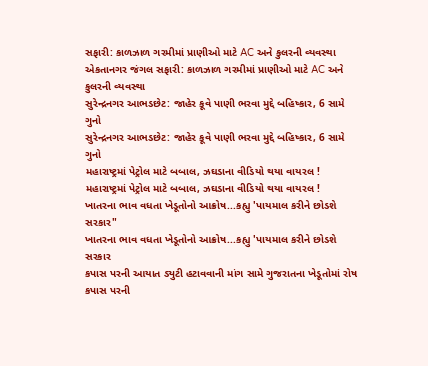સફારી: કાળઝાળ ગરમીમાં પ્રાણીઓ માટે AC અને કુલરની વ્યવસ્થા
એકતાનગર જંગલ સફારી: કાળઝાળ ગરમીમાં પ્રાણીઓ માટે AC અને કુલરની વ્યવસ્થા
સુરેન્દ્રનગર આભડછેટ: જાહેર કૂવે પાણી ભરવા મુદ્દે બહિષ્કાર, 6 સામે ગુનો
સુરેન્દ્રનગર આભડછેટ: જાહેર કૂવે પાણી ભરવા મુદ્દે બહિષ્કાર, 6 સામે ગુનો
મહારાષ્ટ્રમાં પેટ્રોલ માટે બબાલ, ઝઘડાના વીડિયો થયા વાયરલ !
મહારાષ્ટ્રમાં પેટ્રોલ માટે બબાલ, ઝઘડાના વીડિયો થયા વાયરલ !
ખાતરના ભાવ વધતા ખેડૂતોનો આક્રોષ...કહ્યુ 'પાયમાલ કરીને છોડશે સરકાર"
ખાતરના ભાવ વધતા ખેડૂતોનો આક્રોષ...કહ્યુ 'પાયમાલ કરીને છોડશે સરકાર
કપાસ પરની આયાત ડ્યુટી હટાવવાની માંગ સામે ગુજરાતના ખેડૂતોમાં રોષ
કપાસ પરની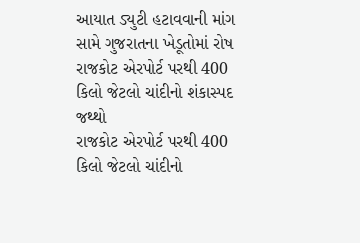આયાત ડ્યુટી હટાવવાની માંગ સામે ગુજરાતના ખેડૂતોમાં રોષ
રાજકોટ એરપોર્ટ પરથી 400 કિલો જેટલો ચાંદીનો શંકાસ્પદ જથ્થો
રાજકોટ એરપોર્ટ પરથી 400 કિલો જેટલો ચાંદીનો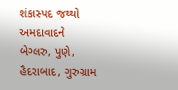શંકાસ્પદ જથ્થો
અમદાવાદને બેગ્લરુ, પુણે, હૈદરાબાદ, ગુરુગ્રામ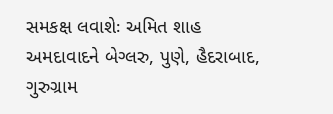સમકક્ષ લવાશેઃ અમિત શાહ
અમદાવાદને બેગ્લરુ, પુણે, હૈદરાબાદ, ગુરુગ્રામ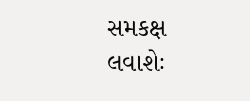સમકક્ષ લવાશેઃ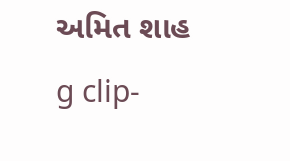અમિત શાહ
g clip-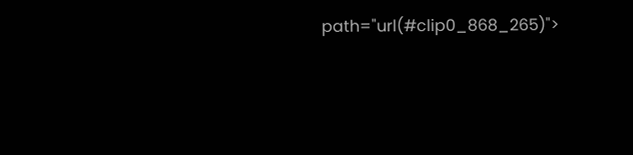path="url(#clip0_868_265)">